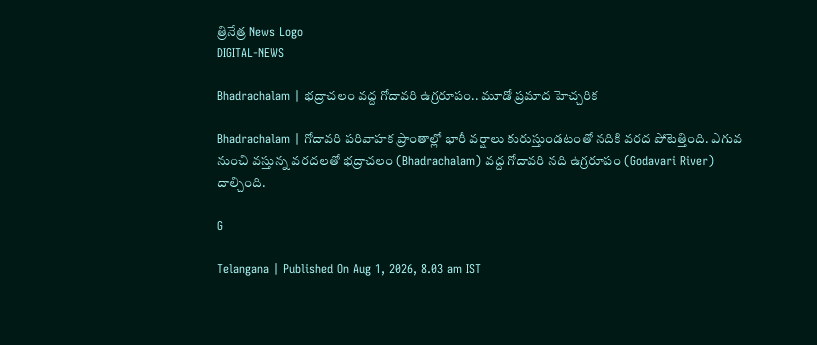త్రినేత్ర News Logo
DIGITAL-NEWS

Bhadrachalam | భ‌ద్రాచ‌లం వ‌ద్ద గోదావరి ఉగ్రరూపం.. మూడో ప్రమాద హెచ్చరిక

Bhadrachalam | గోదావ‌రి ప‌రివాహ‌క ప్రాంతాల్లో భారీ వ‌ర్షాలు కురుస్తుండ‌టంతో న‌దికి వ‌ర‌ద పోటెత్తింది. ఎగువ నుంచి వ‌స్తున్న వ‌ర‌ద‌ల‌తో భద్రాచ‌లం (Bhadrachalam) వ‌ద్ద గోదావ‌రి న‌ది ఉగ్ర‌రూపం (Godavari River) దాల్చింది.

G

Telangana | Published On Aug 1, 2026, 8.03 am IST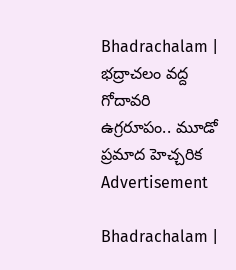Bhadrachalam | భ‌ద్రాచ‌లం వ‌ద్ద గోదావరి ఉగ్రరూపం.. మూడో ప్రమాద హెచ్చరిక
Advertisement

Bhadrachalam |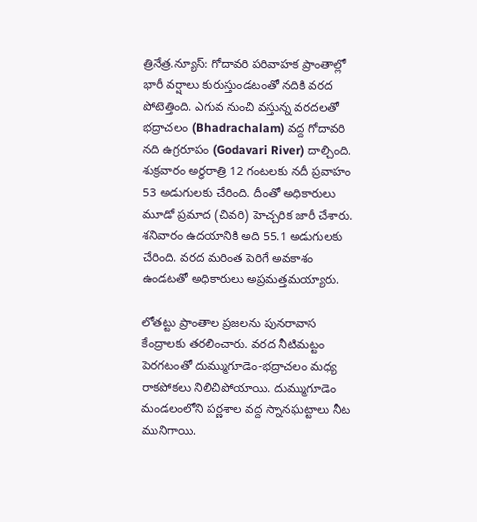త్రినేత్ర‌.న్యూస్‌: గోదావ‌రి ప‌రివాహ‌క ప్రాంతాల్లో భారీ వ‌ర్షాలు కురుస్తుండ‌టంతో న‌దికి వ‌ర‌ద పోటెత్తింది. ఎగువ నుంచి వ‌స్తున్న వ‌ర‌ద‌ల‌తో భద్రాచ‌లం (Bhadrachalam) వ‌ద్ద గోదావ‌రి న‌ది ఉగ్ర‌రూపం (Godavari River) దాల్చింది. శుక్రవారం అర్ధరాత్రి 12 గంటలకు న‌దీ ప్ర‌వాహం 53 అడుగులకు చేరింది. దీంతో అధికారులు మూడో ప్రమాద (చివరి) హెచ్చరిక జారీ చేశారు. శనివారం ఉదయానికి అది 55.1 అడుగులకు చేరింది. వ‌ర‌ద మ‌రింత పెరిగే అవకాశం ఉండ‌ట‌తో అధికారులు అప్ర‌మ‌త్త‌మ‌య్యారు.

లోతట్టు ప్రాంతాల ప్ర‌జ‌ల‌ను పునరావాస కేంద్రాలకు తరలించారు. వరద నీటిమట్టం పెరగటంతో దుమ్ముగూడెం-భద్రాచలం మధ్య రాకపోకలు నిలిచిపోయాయి. దుమ్ముగూడెం మండలంలోని పర్ణశాల వద్ద స్నానఘట్టాలు నీట మునిగాయి.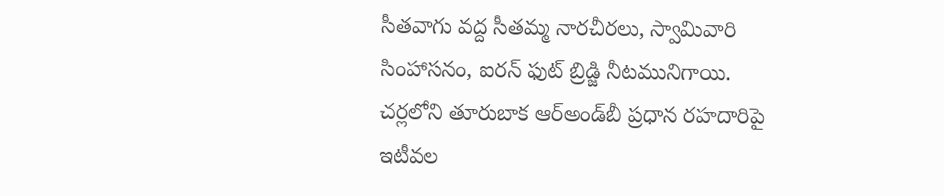సీతవాగు వద్ద సీతమ్మ నారచీరలు, స్వామివారి సింహాసనం, ఐరన్‌ ఫుట్‌ బ్రిడ్జి నీటమునిగాయి. చర్లలోని తూరుబాక ఆర్‌అండ్‌బీ ప్రధాన రహదారిపై ఇటీవల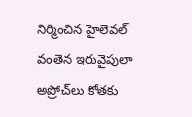నిర్మించిన హైలెవల్‌ వంతెన ఇరువైపులా అప్రోచ్‌లు కోతకు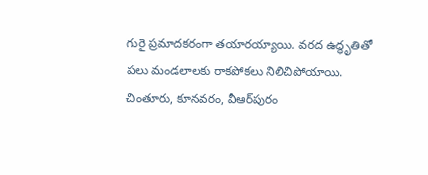గురై ప్రమాదకరంగా తయారయ్యాయి. వరద ఉద్ధృతితో పలు మండలాలకు రాకపోకలు నిలిచిపోయాయి. చింతూరు, కూనవరం, వీఆర్‌పురం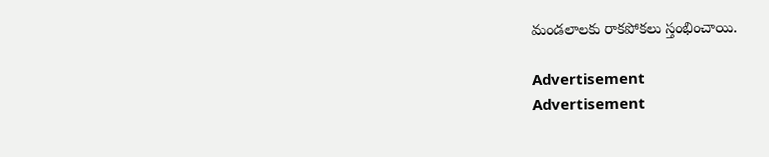మండలాలకు రాకపోకలు స్తంభించాయి.

Advertisement
Advertisement